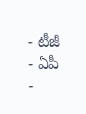- టీజీ
- ఏపీ
-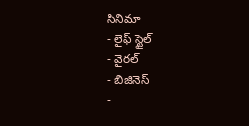సినిమా
- లైఫ్ స్టైల్
- వైరల్
- బిజినెస్
-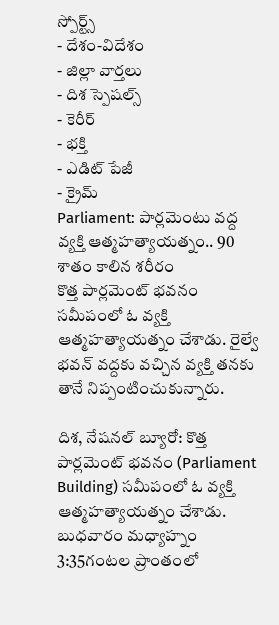స్పోర్ట్స్
- దేశం-విదేశం
- జిల్లా వార్తలు
- దిశ స్పెషల్స్
- కెరీర్
- భక్తి
- ఎడిట్ పేజీ
- క్రైమ్
Parliament: పార్లమెంటు వద్ద వ్యక్తి ఆత్మహత్యాయత్నం.. 90 శాతం కాలిన శరీరం
కొత్త పార్లమెంట్ భవనం సమీపంలో ఓ వ్యక్తి ఆత్మహత్యాయత్నం చేశాడు. రైల్వే భవన్ వద్దకు వచ్చిన వ్యక్తి తనకు తానే నిప్పంటించుకున్నారు.

దిశ, నేషనల్ బ్యూరో: కొత్త పార్లమెంట్ భవనం (Parliament Building) సమీపంలో ఓ వ్యక్తి ఆత్మహత్యాయత్నం చేశాడు. బుధవారం మధ్యాహ్నం 3:35గంటల ప్రాంతంలో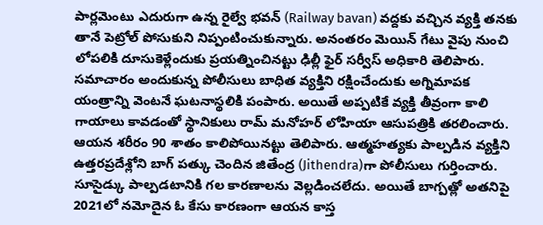పార్లమెంటు ఎదురుగా ఉన్న రైల్వే భవన్ (Railway bavan) వద్దకు వచ్చిన వ్యక్తి తనకు తానే పెట్రోల్ పోసుకుని నిప్పంటించుకున్నారు. అనంతరం మెయిన్ గేటు వైపు నుంచి లోపలికి దూసుకెళ్లేందుకు ప్రయత్నించినట్టు ఢిల్లీ ఫైర్ సర్వీస్ అధికారి తెలిపారు. సమాచారం అందుకున్న పోలీసులు బాధిత వ్యక్తిని రక్షించేందుకు అగ్నిమాపక యంత్రాన్ని వెంటనే ఘటనాస్థలికి పంపారు. అయితే అప్పటికే వ్యక్తి తీవ్రంగా కాలి గాయాలు కావడంతో స్థానికులు రామ్ మనోహర్ లోహియా ఆసుపత్రికి తరలించారు. ఆయన శరీరం 90 శాతం కాలిపోయినట్టు తెలిపారు. ఆత్మహత్యకు పాల్పడిన వ్యక్తిని ఉత్తరప్రదేశ్లోని బాగ్ పత్కు చెందిన జితేంద్ర (Jithendra)గా పోలీసులు గుర్తించారు. సూసైడ్కు పాల్పడటానికి గల కారణాలను వెల్లడించలేదు. అయితే బాగ్పత్లో అతనిపై 2021లో నమోదైన ఓ కేసు కారణంగా ఆయన కాస్త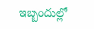ఇబ్బందుల్లో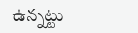ఉన్నట్టు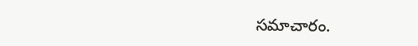సమాచారం.